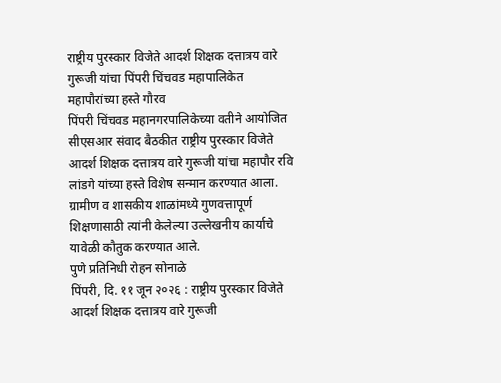राष्ट्रीय पुरस्कार विजेते आदर्श शिक्षक दत्तात्रय वारे गुरूजी यांचा पिंपरी चिंचवड महापालिकेत महापौरांच्या हस्ते गौरव
पिंपरी चिंचवड महानगरपालिकेच्या वतीने आयोजित सीएसआर संवाद बैठकीत राष्ट्रीय पुरस्कार विजेते आदर्श शिक्षक दत्तात्रय वारे गुरूजी यांचा महापौर रवि लांडगे यांच्या हस्ते विशेष सन्मान करण्यात आला. ग्रामीण व शासकीय शाळांमध्ये गुणवत्तापूर्ण शिक्षणासाठी त्यांनी केलेल्या उल्लेखनीय कार्याचे यावेळी कौतुक करण्यात आले.
पुणे प्रतिनिधी रोहन सोनाळे
पिंपरी, दि. ११ जून २०२६ : राष्ट्रीय पुरस्कार विजेते आदर्श शिक्षक दत्तात्रय वारे गुरूजी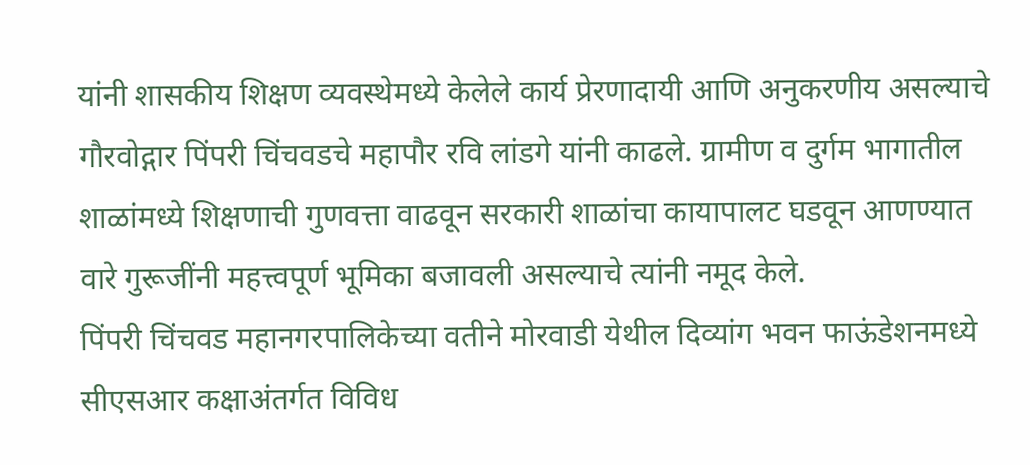यांनी शासकीय शिक्षण व्यवस्थेमध्ये केलेले कार्य प्रेरणादायी आणि अनुकरणीय असल्याचे गौरवोद्गार पिंपरी चिंचवडचे महापौर रवि लांडगे यांनी काढले. ग्रामीण व दुर्गम भागातील शाळांमध्ये शिक्षणाची गुणवत्ता वाढवून सरकारी शाळांचा कायापालट घडवून आणण्यात वारे गुरूजींनी महत्त्वपूर्ण भूमिका बजावली असल्याचे त्यांनी नमूद केले.
पिंपरी चिंचवड महानगरपालिकेच्या वतीने मोरवाडी येथील दिव्यांग भवन फाऊंडेशनमध्ये सीएसआर कक्षाअंतर्गत विविध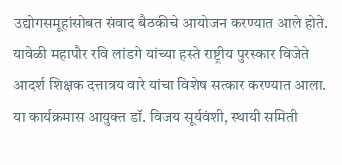उद्योगसमूहांसोबत संवाद बैठकीचे आयोजन करण्यात आले होते. यावेळी महापौर रवि लांडगे यांच्या हस्ते राष्ट्रीय पुरस्कार विजेते आदर्श शिक्षक दत्तात्रय वारे यांचा विशेष सत्कार करण्यात आला.
या कार्यक्रमास आयुक्त डॉ. विजय सूर्यवंशी, स्थायी समिती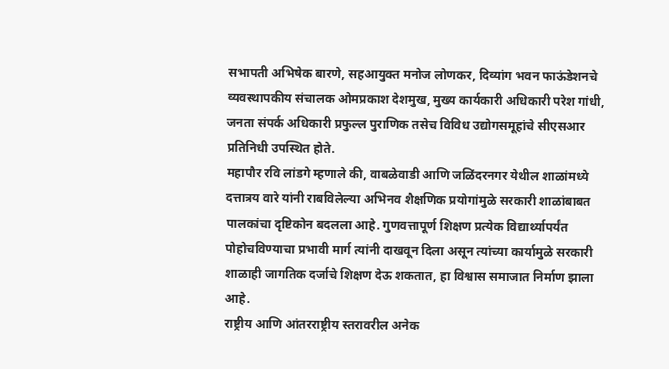सभापती अभिषेक बारणे, सहआयुक्त मनोज लोणकर, दिव्यांग भवन फाऊंडेशनचे व्यवस्थापकीय संचालक ओमप्रकाश देशमुख, मुख्य कार्यकारी अधिकारी परेश गांधी, जनता संपर्क अधिकारी प्रफुल्ल पुराणिक तसेच विविध उद्योगसमूहांचे सीएसआर प्रतिनिधी उपस्थित होते.
महापौर रवि लांडगे म्हणाले की, वाबळेवाडी आणि जळिंदरनगर येथील शाळांमध्ये दत्तात्रय वारे यांनी राबविलेल्या अभिनव शैक्षणिक प्रयोगांमुळे सरकारी शाळांबाबत पालकांचा दृष्टिकोन बदलला आहे. गुणवत्तापूर्ण शिक्षण प्रत्येक विद्यार्थ्यापर्यंत पोहोचविण्याचा प्रभावी मार्ग त्यांनी दाखवून दिला असून त्यांच्या कार्यामुळे सरकारी शाळाही जागतिक दर्जाचे शिक्षण देऊ शकतात, हा विश्वास समाजात निर्माण झाला आहे.
राष्ट्रीय आणि आंतरराष्ट्रीय स्तरावरील अनेक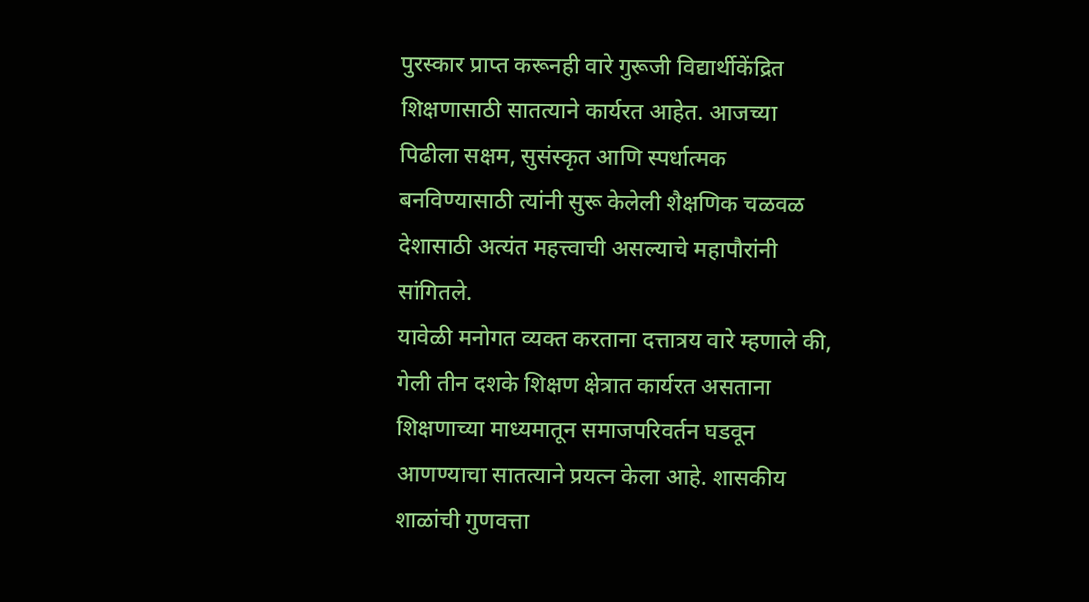पुरस्कार प्राप्त करूनही वारे गुरूजी विद्यार्थीकेंद्रित शिक्षणासाठी सातत्याने कार्यरत आहेत. आजच्या पिढीला सक्षम, सुसंस्कृत आणि स्पर्धात्मक बनविण्यासाठी त्यांनी सुरू केलेली शैक्षणिक चळवळ देशासाठी अत्यंत महत्त्वाची असल्याचे महापौरांनी सांगितले.
यावेळी मनोगत व्यक्त करताना दत्तात्रय वारे म्हणाले की, गेली तीन दशके शिक्षण क्षेत्रात कार्यरत असताना शिक्षणाच्या माध्यमातून समाजपरिवर्तन घडवून आणण्याचा सातत्याने प्रयत्न केला आहे. शासकीय शाळांची गुणवत्ता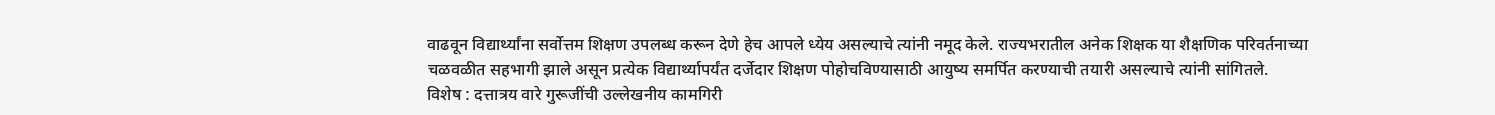वाढवून विद्यार्थ्यांना सर्वोत्तम शिक्षण उपलब्ध करून देणे हेच आपले ध्येय असल्याचे त्यांनी नमूद केले. राज्यभरातील अनेक शिक्षक या शैक्षणिक परिवर्तनाच्या चळवळीत सहभागी झाले असून प्रत्येक विद्यार्थ्यापर्यंत दर्जेदार शिक्षण पोहोचविण्यासाठी आयुष्य समर्पित करण्याची तयारी असल्याचे त्यांनी सांगितले.
विशेष : दत्तात्रय वारे गुरूजींची उल्लेखनीय कामगिरी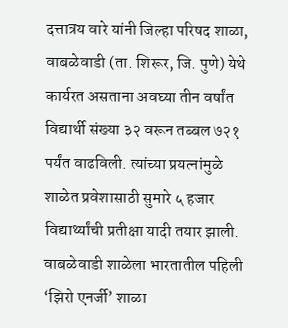दत्तात्रय वारे यांनी जिल्हा परिषद शाळा, वाबळेवाडी (ता. शिरूर, जि. पुणे) येथे कार्यरत असताना अवघ्या तीन वर्षांत विद्यार्थी संख्या ३२ वरून तब्बल ७२१ पर्यंत वाढविली. त्यांच्या प्रयत्नांमुळे शाळेत प्रवेशासाठी सुमारे ५ हजार विद्यार्थ्यांची प्रतीक्षा यादी तयार झाली. वाबळेवाडी शाळेला भारतातील पहिली ‘झिरो एनर्जी’ शाळा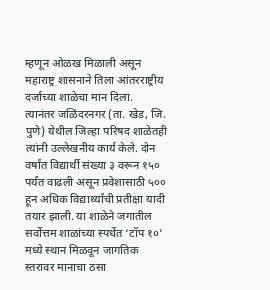म्हणून ओळख मिळाली असून महाराष्ट्र शासनाने तिला आंतरराष्ट्रीय दर्जाच्या शाळेचा मान दिला.
त्यानंतर जळिंदरनगर (ता. खेड, जि. पुणे) येथील जिल्हा परिषद शाळेतही त्यांनी उल्लेखनीय कार्य केले. दोन वर्षांत विद्यार्थी संख्या ३ वरून १५० पर्यंत वाढली असून प्रवेशासाठी ५०० हून अधिक विद्यार्थ्यांची प्रतीक्षा यादी तयार झाली. या शाळेने जगातील सर्वोत्तम शाळांच्या स्पर्धेत ‘टॉप १०’ मध्ये स्थान मिळवून जागतिक स्तरावर मानाचा ठसा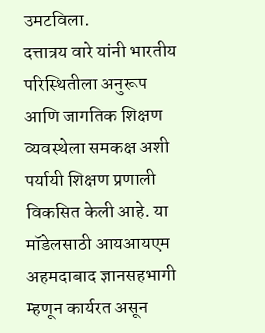उमटविला.
दत्तात्रय वारे यांनी भारतीय परिस्थितीला अनुरूप आणि जागतिक शिक्षण व्यवस्थेला समकक्ष अशी पर्यायी शिक्षण प्रणाली विकसित केली आहे. या मॉडेलसाठी आयआयएम अहमदाबाद ज्ञानसहभागी म्हणून कार्यरत असून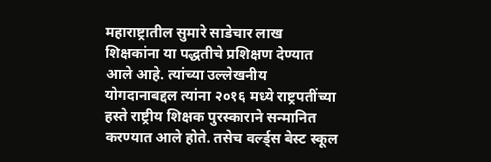महाराष्ट्रातील सुमारे साडेचार लाख शिक्षकांना या पद्धतीचे प्रशिक्षण देण्यात आले आहे. त्यांच्या उल्लेखनीय योगदानाबद्दल त्यांना २०१६ मध्ये राष्ट्रपतींच्या हस्ते राष्ट्रीय शिक्षक पुरस्काराने सन्मानित करण्यात आले होते. तसेच वर्ल्ड्स बेस्ट स्कूल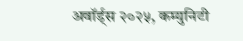अवॉर्ड्स २०२५, कम्युनिटी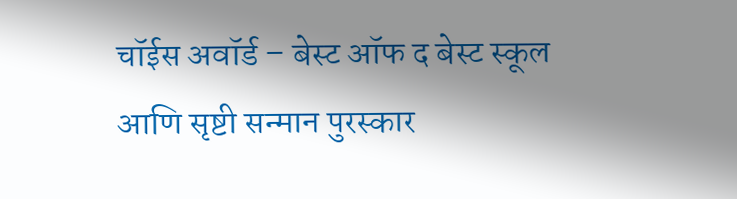चॉईस अवॉर्ड – बेस्ट ऑफ द बेस्ट स्कूल आणि सृष्टी सन्मान पुरस्कार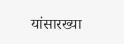यांसारख्या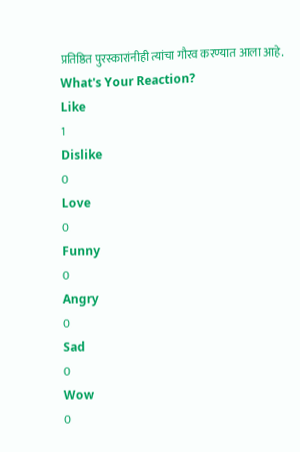प्रतिष्ठित पुरस्कारांनीही त्यांचा गौरव करण्यात आला आहे.
What's Your Reaction?
Like
1
Dislike
0
Love
0
Funny
0
Angry
0
Sad
0
Wow
0